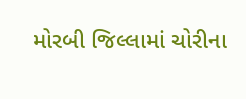મોરબી જિલ્લામાં ચોરીના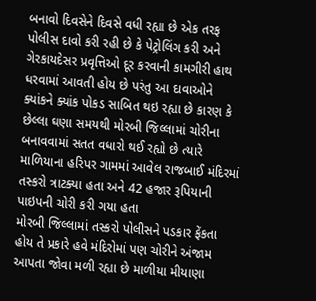બનાવો દિવસેને દિવસે વધી રહ્યા છે એક તરફ પોલીસ દાવો કરી રહી છે કે પેટ્રોલિંગ કરી અને ગેરકાયદેસર પ્રવૃત્તિઓ દૂર કરવાની કામગીરી હાથ ધરવામાં આવતી હોય છે પરંતુ આ દાવાઓને ક્યાંકને ક્યાંક પોકડ સાબિત થઇ રહ્યા છે કારણ કે છેલ્લા ઘણા સમયથી મોરબી જિલ્લામાં ચોરીના બનાવવામાં સતત વધારો થઈ રહ્યો છે ત્યારે માળિયાના હરિપર ગામમાં આવેલ રાજબાઈ મંદિરમાં તસ્કરો ત્રાટક્યા હતા અને 42 હજાર રૂપિયાની પાઇપની ચોરી કરી ગયા હતા
મોરબી જિલ્લામાં તસ્કરો પોલીસને પડકાર ફેંકતા હોય તે પ્રકારે હવે મંદિરોમાં પણ ચોરીને અંજામ આપતા જોવા મળી રહ્યા છે માળીયા મીયાણા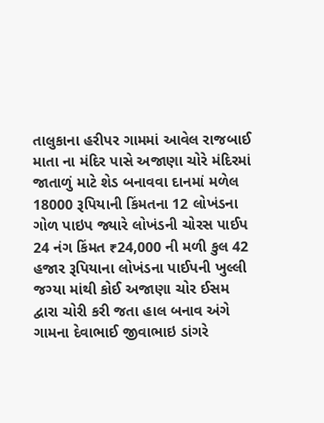તાલુકાના હરીપર ગામમાં આવેલ રાજબાઈ માતા ના મંદિર પાસે અજાણા ચોરે મંદિરમાં જાતાળું માટે શેડ બનાવવા દાનમાં મળેલ 18000 રૂપિયાની કિંમતના 12 લોખંડના ગોળ પાઇપ જ્યારે લોખંડની ચોરસ પાઈપ 24 નંગ કિંમત ₹24,000 ની મળી કુલ 42 હજાર રૂપિયાના લોખંડના પાઈપની ખુલ્લી જગ્યા માંથી કોઈ અજાણા ચોર ઈસમ દ્વારા ચોરી કરી જતા હાલ બનાવ અંગે ગામના દેવાભાઈ જીવાભાઇ ડાંગરે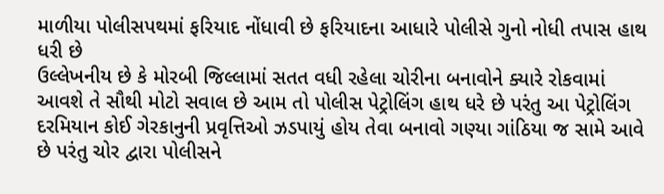માળીયા પોલીસપથમાં ફરિયાદ નોંધાવી છે ફરિયાદના આધારે પોલીસે ગુનો નોધી તપાસ હાથ ધરી છે
ઉલ્લેખનીય છે કે મોરબી જિલ્લામાં સતત વધી રહેલા ચોરીના બનાવોને ક્યારે રોકવામાં આવશે તે સૌથી મોટો સવાલ છે આમ તો પોલીસ પેટ્રોલિંગ હાથ ધરે છે પરંતુ આ પેટ્રોલિંગ દરમિયાન કોઈ ગેરકાનુની પ્રવૃત્તિઓ ઝડપાયું હોય તેવા બનાવો ગણ્યા ગાંઠિયા જ સામે આવે છે પરંતુ ચોર દ્વારા પોલીસને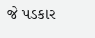જે પડકાર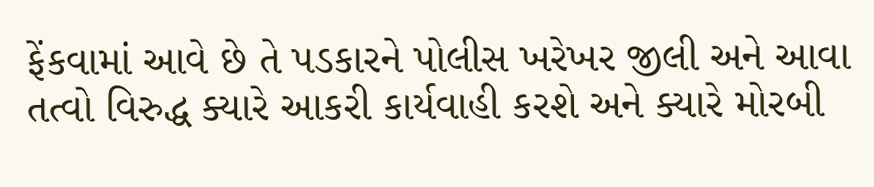ફેંકવામાં આવે છે તે પડકારને પોલીસ ખરેખર જીલી અને આવા તત્વો વિરુદ્ધ ક્યારે આકરી કાર્યવાહી કરશે અને ક્યારે મોરબી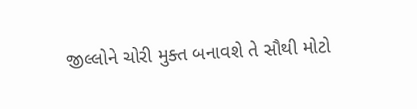જીલ્લોને ચોરી મુક્ત બનાવશે તે સૌથી મોટો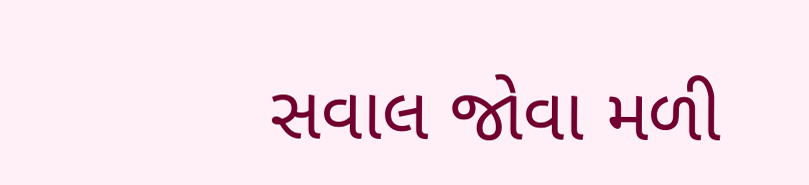સવાલ જોવા મળી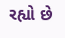રહ્યો છે